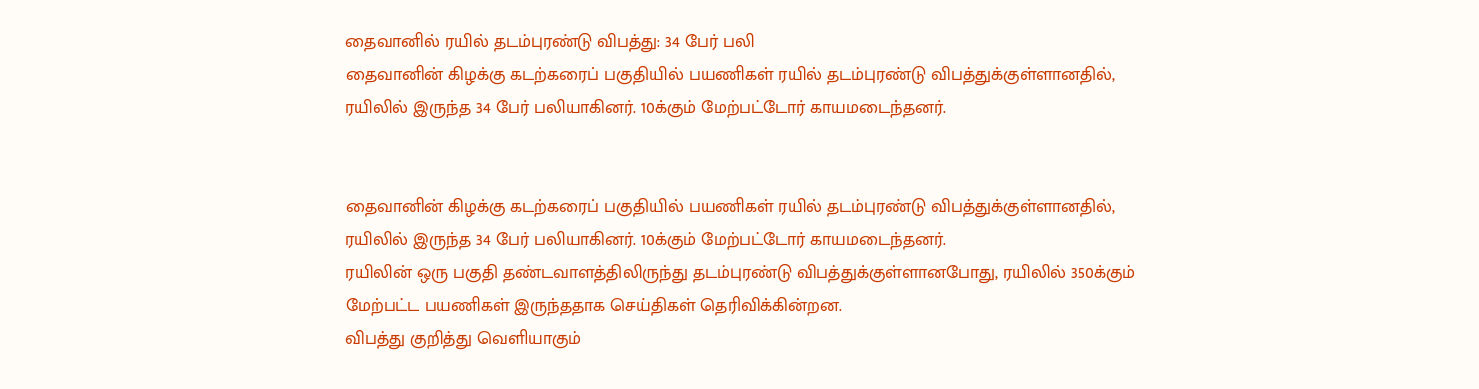தைவானில் ரயில் தடம்புரண்டு விபத்து: 34 பேர் பலி
தைவானின் கிழக்கு கடற்கரைப் பகுதியில் பயணிகள் ரயில் தடம்புரண்டு விபத்துக்குள்ளானதில், ரயிலில் இருந்த 34 பேர் பலியாகினர். 10க்கும் மேற்பட்டோர் காயமடைந்தனர்.


தைவானின் கிழக்கு கடற்கரைப் பகுதியில் பயணிகள் ரயில் தடம்புரண்டு விபத்துக்குள்ளானதில், ரயிலில் இருந்த 34 பேர் பலியாகினர். 10க்கும் மேற்பட்டோர் காயமடைந்தனர்.
ரயிலின் ஒரு பகுதி தண்டவாளத்திலிருந்து தடம்புரண்டு விபத்துக்குள்ளானபோது, ரயிலில் 350க்கும் மேற்பட்ட பயணிகள் இருந்ததாக செய்திகள் தெரிவிக்கின்றன.
விபத்து குறித்து வெளியாகும்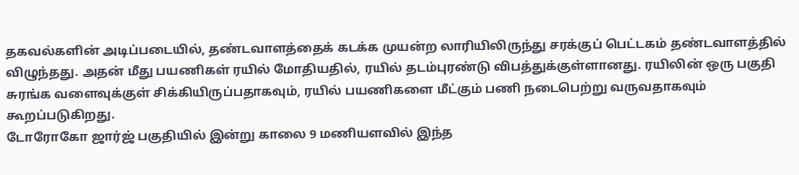தகவல்களின் அடிப்படையில், தண்டவாளத்தைக் கடக்க முயன்ற லாரியிலிருந்து சரக்குப் பெட்டகம் தண்டவாளத்தில் விழுந்தது. அதன் மீது பயணிகள் ரயில் மோதியதில், ரயில் தடம்புரண்டு விபத்துக்குள்ளானது. ரயிலின் ஒரு பகுதி சுரங்க வளைவுக்குள் சிக்கியிருப்பதாகவும், ரயில் பயணிகளை மீட்கும் பணி நடைபெற்று வருவதாகவும் கூறப்படுகிறது.
டோரோகோ ஜார்ஜ் பகுதியில் இன்று காலை 9 மணியளவில் இந்த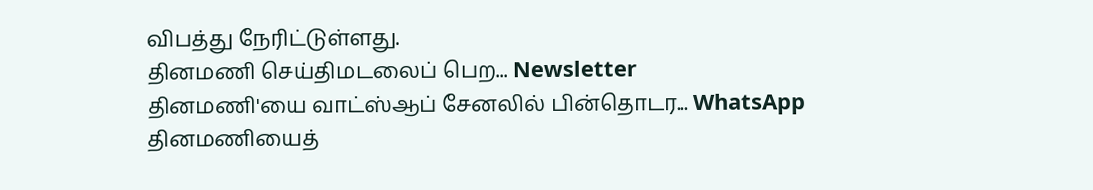விபத்து நேரிட்டுள்ளது.
தினமணி செய்திமடலைப் பெற... Newsletter
தினமணி'யை வாட்ஸ்ஆப் சேனலில் பின்தொடர... WhatsApp
தினமணியைத்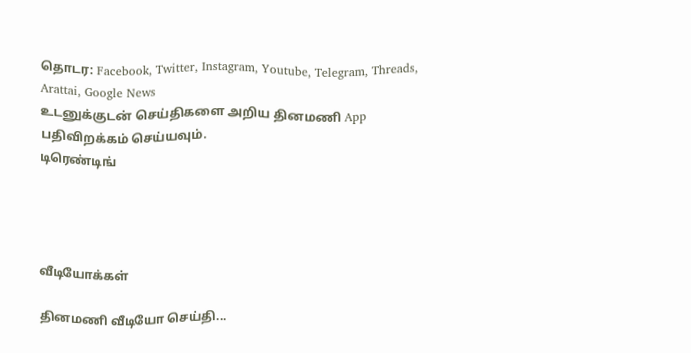தொடர: Facebook, Twitter, Instagram, Youtube, Telegram, Threads, Arattai, Google News
உடனுக்குடன் செய்திகளை அறிய தினமணி App பதிவிறக்கம் செய்யவும்.
டிரெண்டிங்




வீடியோக்கள்

தினமணி வீடியோ செய்தி...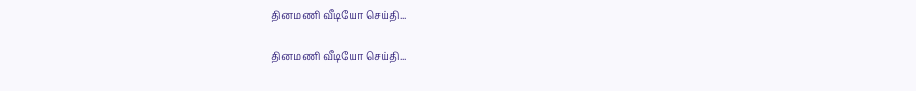தினமணி வீடியோ செய்தி...

தினமணி வீடியோ செய்தி...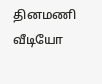தினமணி வீடியோ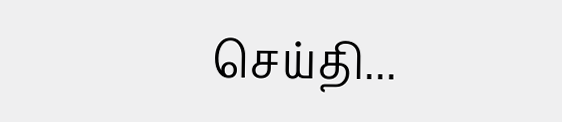செய்தி...